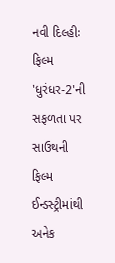નવી દિલ્હીઃ ફિલ્મ 'ધુરંધર-2'ની સફળતા પર સાઉથની ફિલ્મ ઈન્ડસ્ટ્રીમાંથી અનેક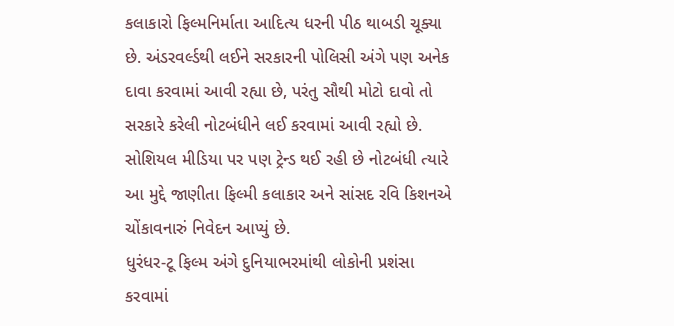કલાકારો ફિલ્મનિર્માતા આદિત્ય ધરની પીઠ થાબડી ચૂક્યા છે. અંડરવર્લ્ડથી લઈને સરકારની પોલિસી અંગે પણ અનેક દાવા કરવામાં આવી રહ્યા છે, પરંતુ સૌથી મોટો દાવો તો સરકારે કરેલી નોટબંધીને લઈ કરવામાં આવી રહ્યો છે. સોશિયલ મીડિયા પર પણ ટ્રેન્ડ થઈ રહી છે નોટબંધી ત્યારે આ મુદ્દે જાણીતા ફિલ્મી કલાકાર અને સાંસદ રવિ કિશનએ ચોંકાવનારું નિવેદન આપ્યું છે.
ધુરંધર-ટૂ ફિલ્મ અંગે દુનિયાભરમાંથી લોકોની પ્રશંસા કરવામાં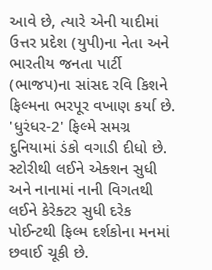આવે છે, ત્યારે એની યાદીમાં ઉત્તર પ્રદેશ (યુપી)ના નેતા અને ભારતીય જનતા પાર્ટી (ભાજપ)ના સાંસદ રવિ કિશને ફિલ્મના ભરપૂર વખાણ કર્યા છે. 'ધુરંધર-2' ફિલ્મે સમગ્ર દુનિયામાં ડંકો વગાડી દીધો છે. સ્ટોરીથી લઈને એક્શન સુધી અને નાનામાં નાની વિગતથી લઈને કેરેક્ટર સુધી દરેક પોઈન્ટથી ફિલ્મ દર્શકોના મનમાં છવાઈ ચૂકી છે.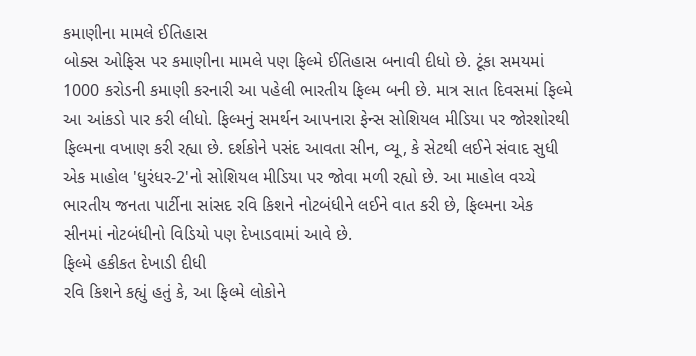કમાણીના મામલે ઈતિહાસ
બોક્સ ઓફિસ પર કમાણીના મામલે પણ ફિલ્મે ઈતિહાસ બનાવી દીધો છે. ટૂંકા સમયમાં 1000 કરોડની કમાણી કરનારી આ પહેલી ભારતીય ફિલ્મ બની છે. માત્ર સાત દિવસમાં ફિલ્મે આ આંકડો પાર કરી લીધો. ફિલ્મનું સમર્થન આપનારા ફેન્સ સોશિયલ મીડિયા પર જોરશોરથી ફિલ્મના વખાણ કરી રહ્યા છે. દર્શકોને પસંદ આવતા સીન, વ્યૂ, કે સેટથી લઈને સંવાદ સુધી એક માહોલ 'ધુરંધર-2'નો સોશિયલ મીડિયા પર જોવા મળી રહ્યો છે. આ માહોલ વચ્ચે ભારતીય જનતા પાર્ટીના સાંસદ રવિ કિશને નોટબંધીને લઈને વાત કરી છે, ફિલ્મના એક સીનમાં નોટબંધીનો વિડિયો પણ દેખાડવામાં આવે છે.
ફિલ્મે હકીકત દેખાડી દીધી
રવિ કિશને કહ્યું હતું કે, આ ફિલ્મે લોકોને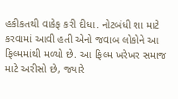હકીકતથી વાકેફ કરી દીધા. નોટબંધી શા માટે કરવામાં આવી હતી એનો જવાબ લોકોને આ ફિલ્મમાંથી મળ્યો છે. આ ફિલ્મ ખરેખર સમાજ માટે અરીસો છે, જ્યારે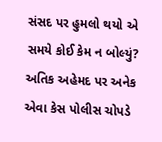સંસદ પર હુમલો થયો એ સમયે કોઈ કેમ ન બોલ્યું? અતિક અહેમદ પર અનેક એવા કેસ પોલીસ ચોપડે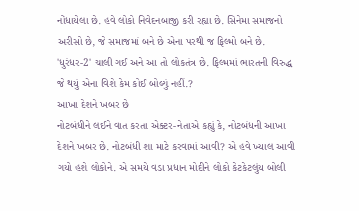નોંધાયેલા છે. હવે લોકો નિવેદનબાજી કરી રહ્યા છે. સિનેમા સમાજનો અરીસો છે, જે સમાજમાં બને છે એના પરથી જ ફિલ્મો બને છે. 'ધુરંધર-2' ચાલી ગઈ અને આ તો લોકતંત્ર છે. ફિલ્મમાં ભારતની વિરુદ્ધ જે થયું એના વિશે કેમ કોઈ બોલ્યું નહીં.?
આખા દેશને ખબર છે
નોટબંધીને લઈને વાત કરતા એક્ટર-નેતાએ કહ્યું કે, નોટબંધની આખા દેશને ખબર છે. નોટબંધી શા માટે કરવામાં આવી? એ હવે ખ્યાલ આવી ગયો હશે લોકોને. એ સમયે વડા પ્રધાન મોદીને લોકો કેટકેટલુંય બોલી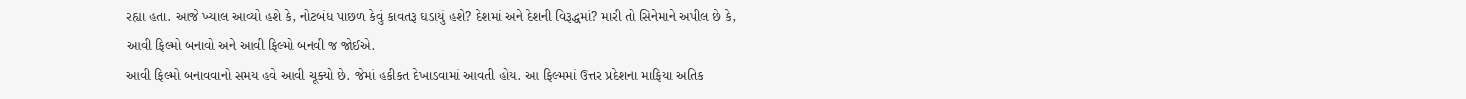રહ્યા હતા. આજે ખ્યાલ આવ્યો હશે કે, નોટબંધ પાછળ કેવું કાવતરૂ ઘડાયું હશે? દેશમાં અને દેશની વિરૂદ્ધમાં? મારી તો સિનેમાને અપીલ છે કે, આવી ફિલ્મો બનાવો અને આવી ફિલ્મો બનવી જ જોઈએ.
આવી ફિલ્મો બનાવવાનો સમય હવે આવી ચૂક્યો છે. જેમાં હકીકત દેખાડવામાં આવતી હોય. આ ફિલ્મમાં ઉત્તર પ્રદેશના માફિયા અતિક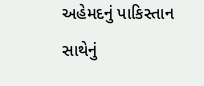અહેમદનું પાકિસ્તાન સાથેનું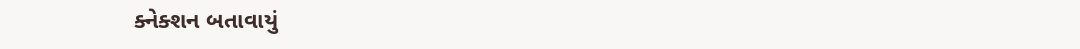ક્નેક્શન બતાવાયું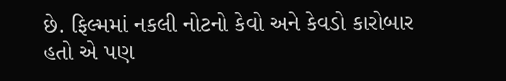છે. ફિલ્મમાં નકલી નોટનો કેવો અને કેવડો કારોબાર હતો એ પણ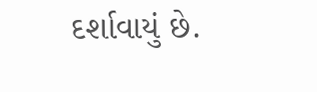દર્શાવાયું છે.